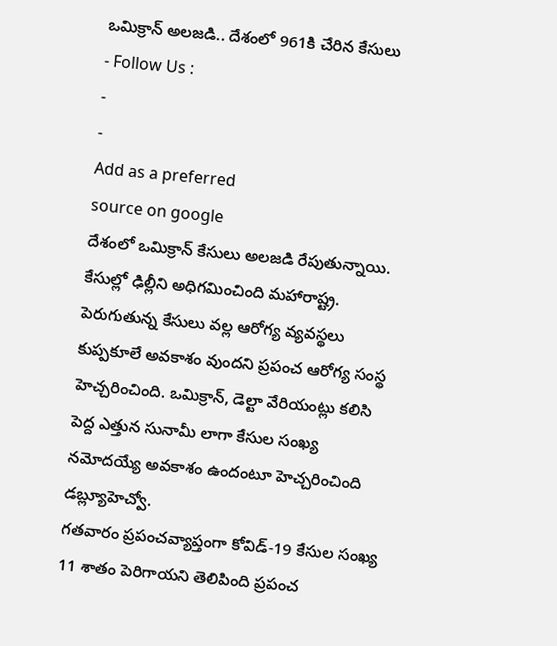ఒమిక్రాన్ అలజడి.. దేశంలో 961కి చేరిన కేసులు
- Follow Us :
-
-
Add as a preferred
source on google
దేశంలో ఒమిక్రాన్ కేసులు అలజడి రేపుతున్నాయి. కేసుల్లో ఢిల్లీని అధిగమించింది మహారాష్ట్ర. పెరుగుతున్న కేసులు వల్ల ఆరోగ్య వ్యవస్థలు కుప్పకూలే అవకాశం వుందని ప్రపంచ ఆరోగ్య సంస్థ హెచ్చరించింది. ఒమిక్రాన్, డెల్టా వేరియంట్లు కలిసి పెద్ద ఎత్తున సునామీ లాగా కేసుల సంఖ్య నమోదయ్యే అవకాశం ఉందంటూ హెచ్చరించింది డబ్ల్యూహెచ్వో.
గతవారం ప్రపంచవ్యాప్తంగా కోవిడ్-19 కేసుల సంఖ్య 11 శాతం పెరిగాయని తెలిపింది ప్రపంచ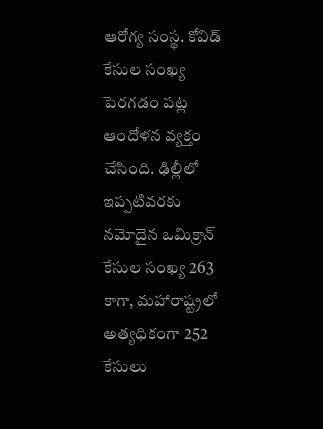ఆరోగ్య సంస్థ. కోవిడ్ కేసుల సంఖ్య పెరగడం పట్ల ఆందోళన వ్యక్తం చేసింది. ఢిల్లీలో ఇప్పటివరకు నమోదైన ఒమిక్రాన్ కేసుల సంఖ్య 263 కాగా, మహారాష్ట్రలో అత్యధికంగా 252 కేసులు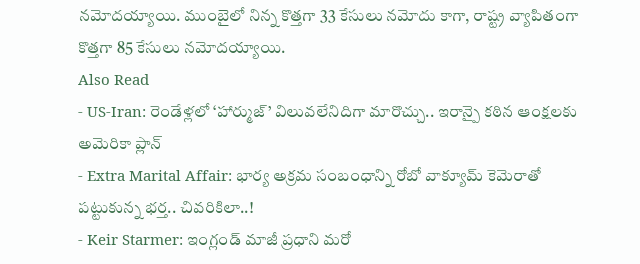నమోదయ్యాయి. ముంబైలో నిన్న కొత్తగా 33 కేసులు నమోదు కాగా, రాష్ట్ర వ్యాపితంగా కొత్తగా 85 కేసులు నమోదయ్యాయి.
Also Read
- US-Iran: రెండేళ్లలో ‘హార్ముజ్’ విలువలేనిదిగా మారొచ్చు.. ఇరాన్పై కఠిన ఆంక్షలకు అమెరికా ప్లాన్
- Extra Marital Affair: భార్య అక్రమ సంబంధాన్ని రోబో వాక్యూమ్ కెమెరాతో పట్టుకున్న భర్త.. చివరికిలా..!
- Keir Starmer: ఇంగ్లండ్ మాజీ ప్రధాని మరో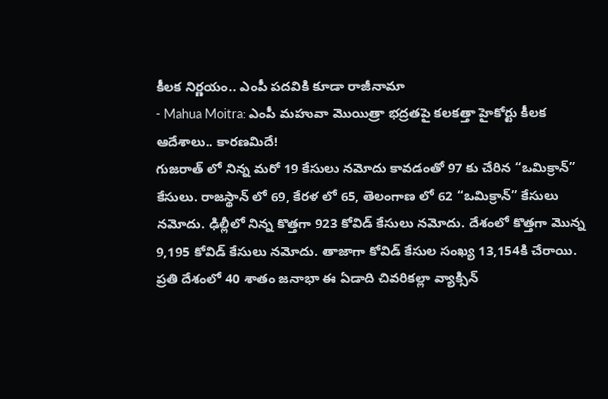కీలక నిర్ణయం.. ఎంపీ పదవికి కూడా రాజీనామా
- Mahua Moitra: ఎంపీ మహువా మొయిత్రా భద్రతపై కలకత్తా హైకోర్టు కీలక ఆదేశాలు.. కారణమిదే!
గుజరాత్ లో నిన్న మరో 19 కేసులు నమోదు కావడంతో 97 కు చేరిన “ఒమిక్రాన్” కేసులు. రాజస్థాన్ లో 69, కేరళ లో 65, తెలంగాణ లో 62 “ఒమిక్రాన్” కేసులు నమోదు. ఢిల్లీలో నిన్న కొత్తగా 923 కోవిడ్ కేసులు నమోదు. దేశంలో కొత్తగా మొన్న 9,195 కోవిడ్ కేసులు నమోదు. తాజాగా కోవిడ్ కేసుల సంఖ్య 13,154కి చేరాయి. ప్రతి దేశంలో 40 శాతం జనాభా ఈ ఏడాది చివరికల్లా వ్యాక్సిన్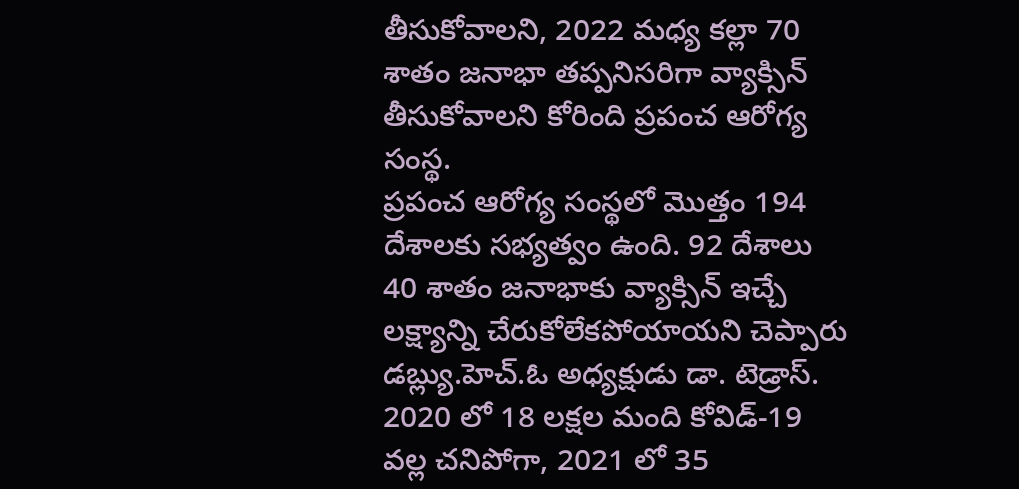తీసుకోవాలని, 2022 మధ్య కల్లా 70 శాతం జనాభా తప్పనిసరిగా వ్యాక్సిన్ తీసుకోవాలని కోరింది ప్రపంచ ఆరోగ్య సంస్థ.
ప్రపంచ ఆరోగ్య సంస్థలో మొత్తం 194 దేశాలకు సభ్యత్వం ఉంది. 92 దేశాలు 40 శాతం జనాభాకు వ్యాక్సిన్ ఇచ్చే లక్ష్యాన్ని చేరుకోలేకపోయాయని చెప్పారు డబ్ల్యు.హెచ్.ఓ అధ్యక్షుడు డా. టెడ్రాస్. 2020 లో 18 లక్షల మంది కోవిడ్-19 వల్ల చనిపోగా, 2021 లో 35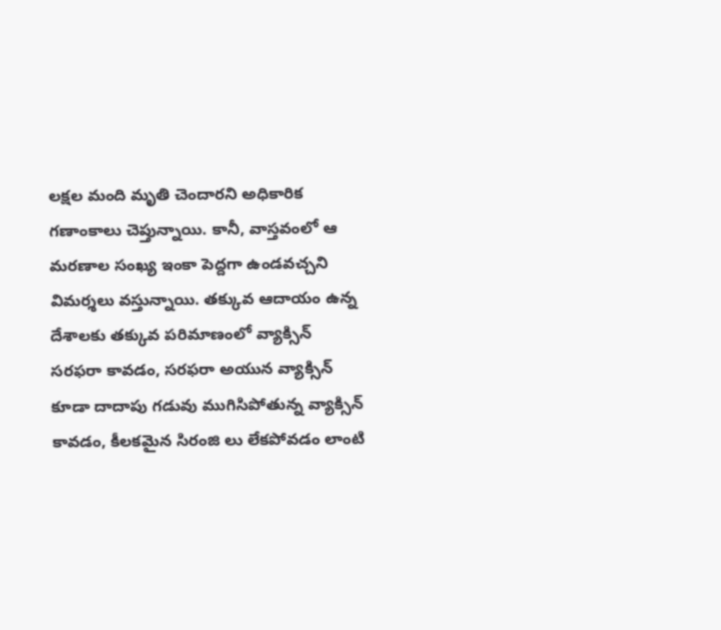లక్షల మంది మృతి చెందారని అధికారిక గణాంకాలు చెప్తున్నాయి. కానీ, వాస్తవంలో ఆ మరణాల సంఖ్య ఇంకా పెద్దగా ఉండవచ్చని విమర్శలు వస్తున్నాయి. తక్కువ ఆదాయం ఉన్న దేశాలకు తక్కువ పరిమాణంలో వ్యాక్సిన్ సరఫరా కావడం, సరఫరా అయున వ్యాక్సిన్ కూడా దాదాపు గడువు ముగిసిపోతున్న వ్యాక్సిన్ కావడం, కీలకమైన సిరంజి లు లేకపోవడం లాంటి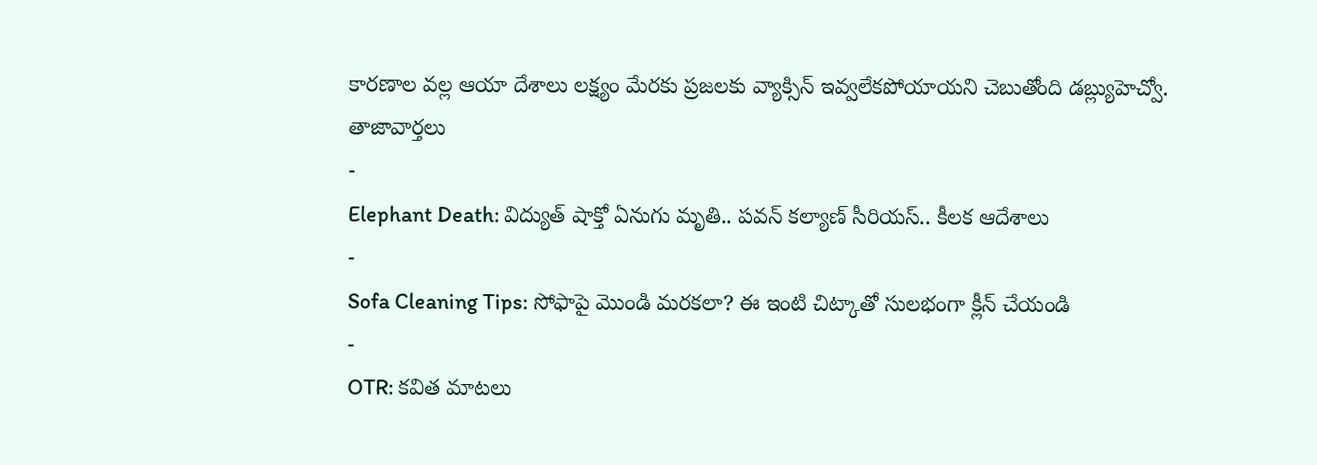కారణాల వల్ల ఆయా దేశాలు లక్ష్యం మేరకు ప్రజలకు వ్యాక్సిన్ ఇవ్వలేకపోయాయని చెబుతోంది డబ్ల్యుహెచ్వో.
తాజావార్తలు
-
Elephant Death: విద్యుత్ షాక్తో ఏనుగు మృతి.. పవన్ కల్యాణ్ సీరియస్.. కీలక ఆదేశాలు
-
Sofa Cleaning Tips: సోఫాపై మొండి మరకలా? ఈ ఇంటి చిట్కాతో సులభంగా క్లీన్ చేయండి
-
OTR: కవిత మాటలు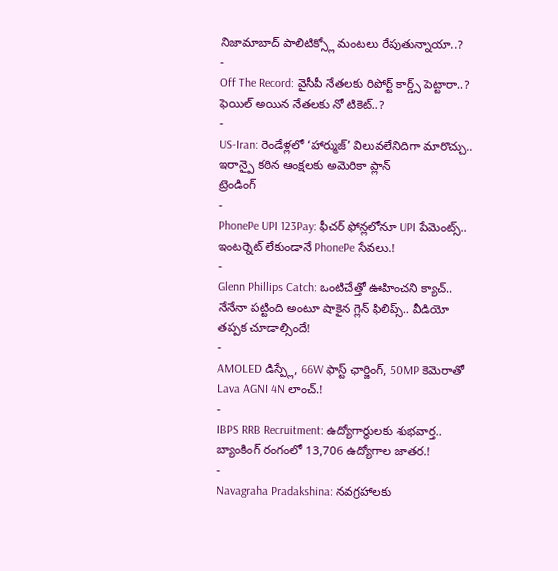నిజామాబాద్ పాలిటిక్స్లో మంటలు రేపుతున్నాయా..?
-
Off The Record: వైసీపీ నేతలకు రిపోర్ట్ కార్డ్స్ పెట్టారా..? ఫెయిల్ అయిన నేతలకు నో టికెట్..?
-
US-Iran: రెండేళ్లలో ‘హార్ముజ్’ విలువలేనిదిగా మారొచ్చు.. ఇరాన్పై కఠిన ఆంక్షలకు అమెరికా ప్లాన్
ట్రెండింగ్
-
PhonePe UPI 123Pay: ఫీచర్ ఫోన్లలోనూ UPI పేమెంట్స్.. ఇంటర్నెట్ లేకుండానే PhonePe సేవలు.!
-
Glenn Phillips Catch: ఒంటిచేత్తో ఊహించని క్యాచ్.. నేనేనా పట్టింది అంటూ షాకైన గ్లెన్ ఫిలిప్స్.. వీడియో తప్పక చూడాల్సిందే!
-
AMOLED డిస్ప్లే, 66W ఫాస్ట్ ఛార్జింగ్, 50MP కెమెరాతో Lava AGNI 4N లాంచ్.!
-
IBPS RRB Recruitment: ఉద్యోగార్థులకు శుభవార్త.. బ్యాంకింగ్ రంగంలో 13,706 ఉద్యోగాల జాతర.!
-
Navagraha Pradakshina: నవగ్రహాలకు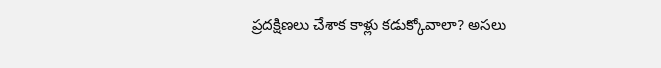ప్రదక్షిణలు చేశాక కాళ్లు కడుక్కోవాలా? అసలు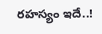రహస్యం ఇదే..!